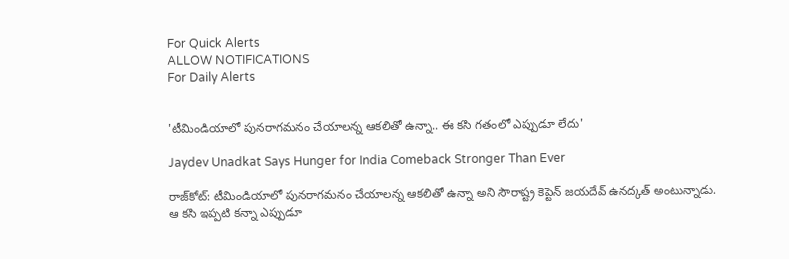For Quick Alerts
ALLOW NOTIFICATIONS
For Daily Alerts


'టీమిండియాలో పునరాగమనం చేయాలన్న ఆకలితో ఉన్నా.. ఈ కసి గతంలో ఎప్పుడూ లేదు'

Jaydev Unadkat Says Hunger for India Comeback Stronger Than Ever

రాజ్‌కోట్‌: టీమిండియాలో పునరాగమనం చేయాలన్న ఆకలితో ఉన్నా అని సౌరాష్ట్ర కెప్టెన్ జయదేవ్‌ ఉనద్కత్‌ అంటున్నాడు. ఆ కసి ఇప్పటి కన్నా ఎప్పుడూ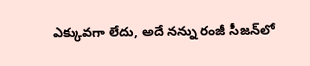ఎక్కువగా లేదు, అదే నన్ను రంజీ సీజన్‌లో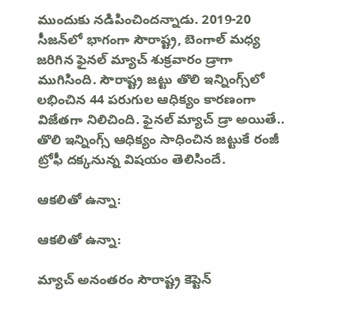ముందుకు నడిపించిందన్నాడు. 2019-20 సీజన్‌లో భాగంగా సౌరాష్ట్ర, బెంగాల్‌ మధ్య జరిగిన ఫైనల్‌ మ్యాచ్‌ శుక్రవారం డ్రాగా ముగిసింది. సౌరాష్ట్ర జట్టు తొలి ఇన్నింగ్స్‌లో లభించిన 44 పరుగుల ఆధిక్యం కారణంగా విజేతగా నిలిచింది. ఫైనల్ మ్యాచ్ డ్రా అయితే.. తొలి ఇన్నింగ్స్‌ ఆధిక్యం సాధించిన జట్టుకే రంజీ ట్రోఫీ దక్కనున్న విషయం తెలిసిందే.

ఆకలితో ఉన్నా:

ఆకలితో ఉన్నా:

మ్యాచ్ అనంతరం సౌరాష్ట్ర కెప్టెన్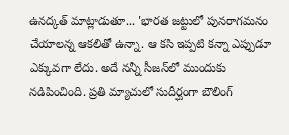ఉనద్కత్‌ మాట్లాడుతూ... 'భారత జట్టులో పునరాగమనం చేయాలన్న ఆకలితో ఉన్నా. ఆ కసి ఇప్పటి కన్నా ఎప్పుడూ ఎక్కువగా లేదు. అదే నన్నీ సీజన్‌లో ముందుకు నడిపించింది. ప్రతి మ్యాచులో సుదీర్ఘంగా బౌలింగ్‌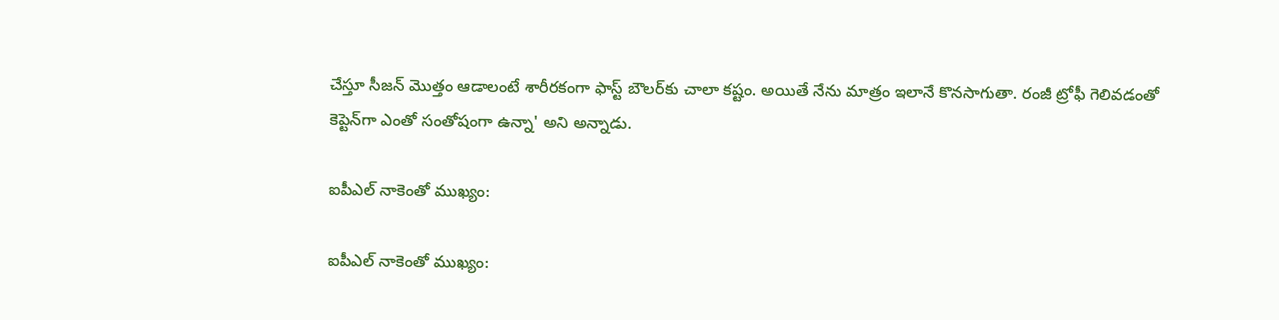చేస్తూ సీజన్‌ మొత్తం ఆడాలంటే శారీరకంగా ఫాస్ట్‌ బౌలర్‌కు చాలా కష్టం. అయితే నేను మాత్రం ఇలానే కొనసాగుతా. రంజీ ట్రోఫీ గెలివడంతో కెప్టెన్‌గా ఎంతో సంతోషంగా ఉన్నా' అని అన్నాడు.

ఐపీఎల్‌ నాకెంతో ముఖ్యం:

ఐపీఎల్‌ నాకెంతో ముఖ్యం: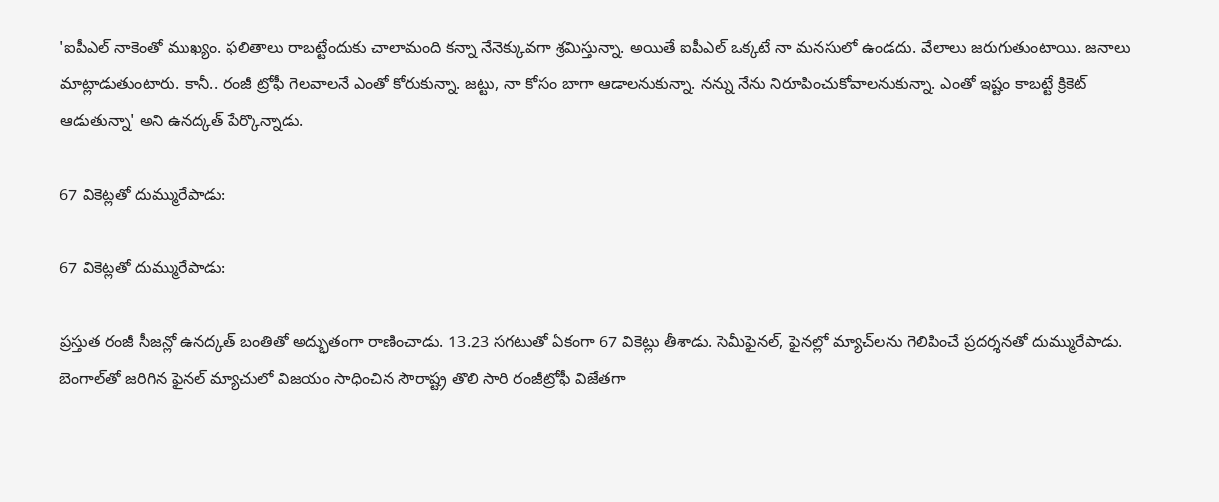'ఐపీఎల్‌ నాకెంతో ముఖ్యం. ఫలితాలు రాబట్టేందుకు చాలామంది కన్నా నేనెక్కువగా శ్రమిస్తున్నా. అయితే ఐపీఎల్‌ ఒక్కటే నా మనసులో ఉండదు. వేలాలు జరుగుతుంటాయి. జనాలు మాట్లాడుతుంటారు. కానీ.. రంజీ ట్రోఫీ గెలవాలనే ఎంతో కోరుకున్నా. జట్టు, నా కోసం బాగా ఆడాలనుకున్నా. నన్ను నేను నిరూపించుకోవాలనుకున్నా. ఎంతో ఇష్టం కాబట్టే క్రికెట్‌ ఆడుతున్నా' అని ఉనద్కత్‌ పేర్కొన్నాడు.

67 వికెట్లతో దుమ్మురేపాడు:

67 వికెట్లతో దుమ్మురేపాడు:

ప్రస్తుత రంజీ సీజన్లో ఉనద్కత్‌ బంతితో అద్భుతంగా రాణించాడు. 13.23 సగటుతో ఏకంగా 67 వికెట్లు తీశాడు. సెమీఫైనల్‌, ఫైనల్లో మ్యాచ్‌లను గెలిపించే ప్రదర్శనతో దుమ్మురేపాడు. బెంగాల్‌తో జరిగిన ఫైనల్‌ మ్యాచులో విజయం సాధించిన సౌరాష్ట్ర తొలి సారి రంజీట్రోఫీ విజేతగా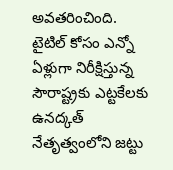అవతరించింది. టైటిల్‌ కోసం ఎన్నో ఏళ్లుగా నిరీక్షిస్తున్న సౌరాష్ట్రకు ఎట్టకేలకు ఉనద్కత్‌ నేతృత్వంలోని జట్టు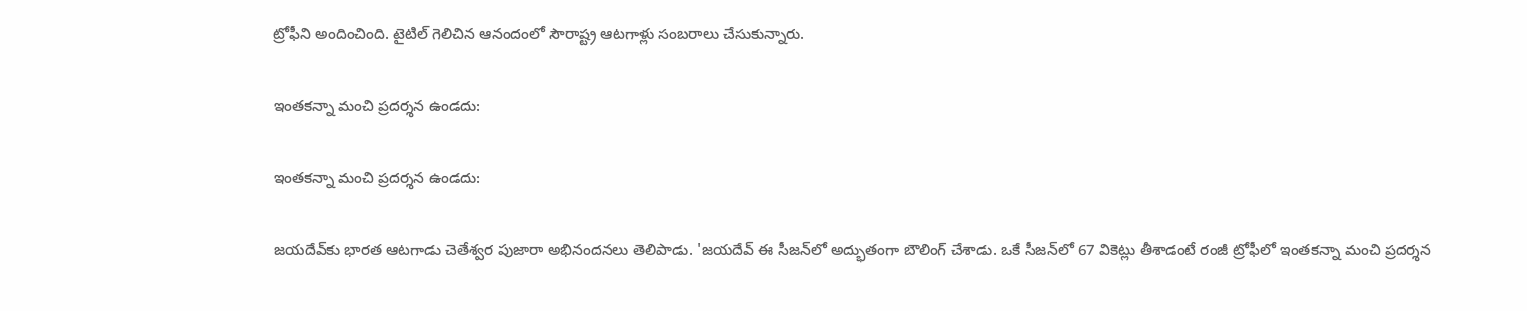ట్రోఫీని అందించింది. టైటిల్‌ గెలిచిన ఆనందంలో సౌరాష్ట్ర ఆటగాళ్లు సంబరాలు చేసుకున్నారు.

ఇంతకన్నా మంచి ప్రదర్శన ఉండదు:

ఇంతకన్నా మంచి ప్రదర్శన ఉండదు:

జయదేవ్‌కు భారత ఆటగాడు చెతేశ్వర పుజారా అభినందనలు తెలిపాడు. 'జయదేవ్‌ ఈ సీజన్‌లో అద్భుతంగా బౌలింగ్‌ చేశాడు. ఒకే సీజన్‌లో 67 వికెట్లు తీశాడంటే రంజీ ట్రోఫీలో ఇంతకన్నా మంచి ప్రదర్శన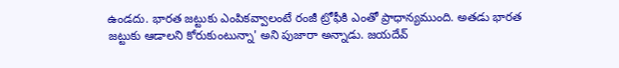ఉండదు. భారత జట్టుకు ఎంపికవ్వాలంటే రంజీ ట్రోఫీకి ఎంతో ప్రాధాన్యముంది. అతడు భారత జట్టుకు ఆడాలని కోరుకుంటున్నా' అని పుజారా అన్నాడు. జయదేవ్‌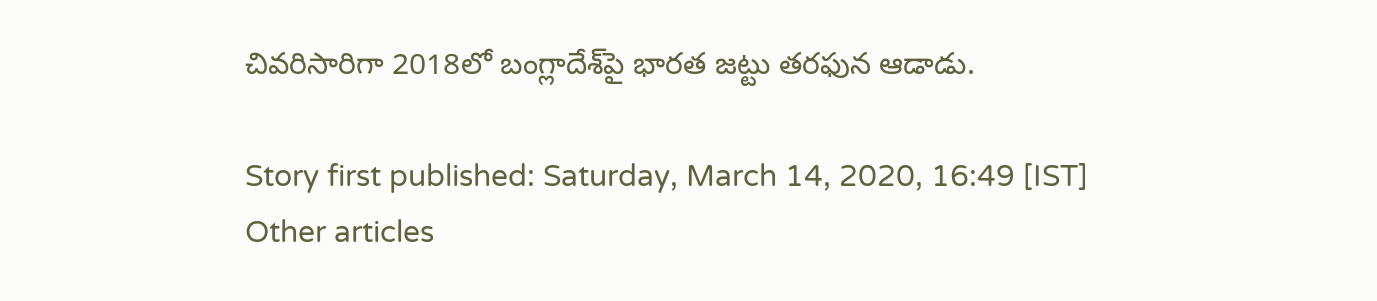చివరిసారిగా 2018లో బంగ్లాదేశ్‌పై భారత జట్టు తరఫున ఆడాడు.

Story first published: Saturday, March 14, 2020, 16:49 [IST]
Other articles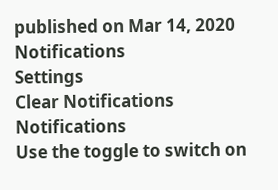published on Mar 14, 2020
Notifications
Settings
Clear Notifications
Notifications
Use the toggle to switch on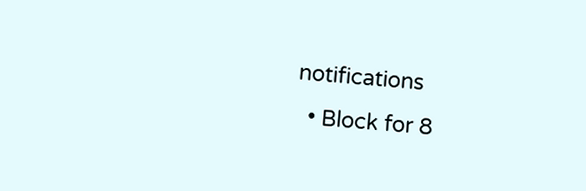notifications
  • Block for 8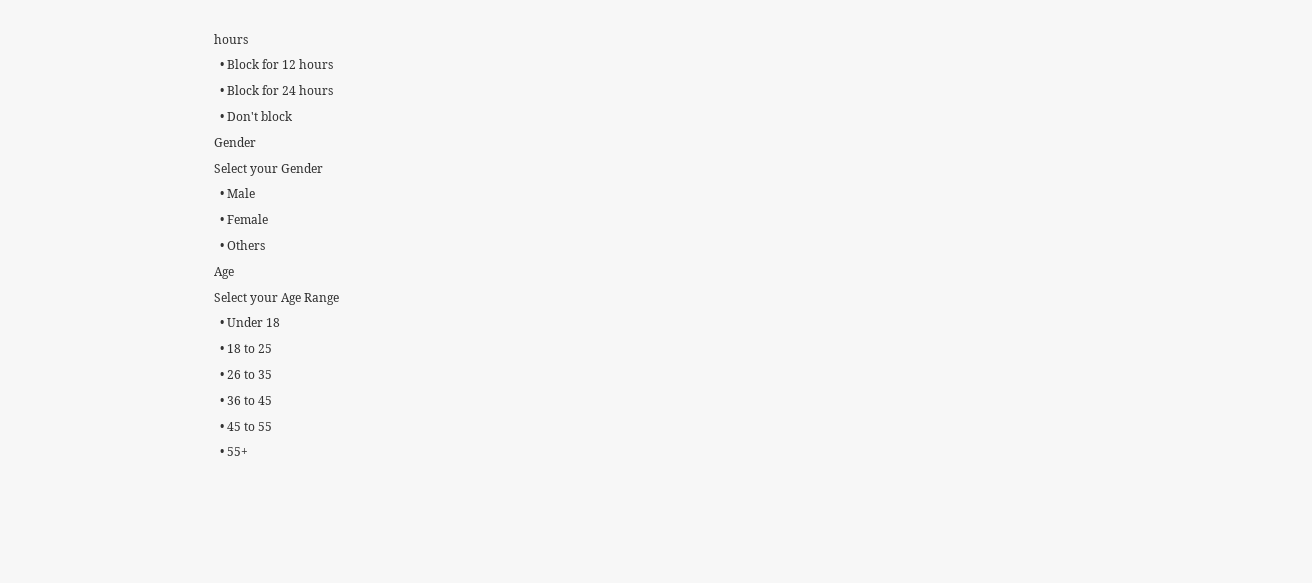hours
  • Block for 12 hours
  • Block for 24 hours
  • Don't block
Gender
Select your Gender
  • Male
  • Female
  • Others
Age
Select your Age Range
  • Under 18
  • 18 to 25
  • 26 to 35
  • 36 to 45
  • 45 to 55
  • 55+